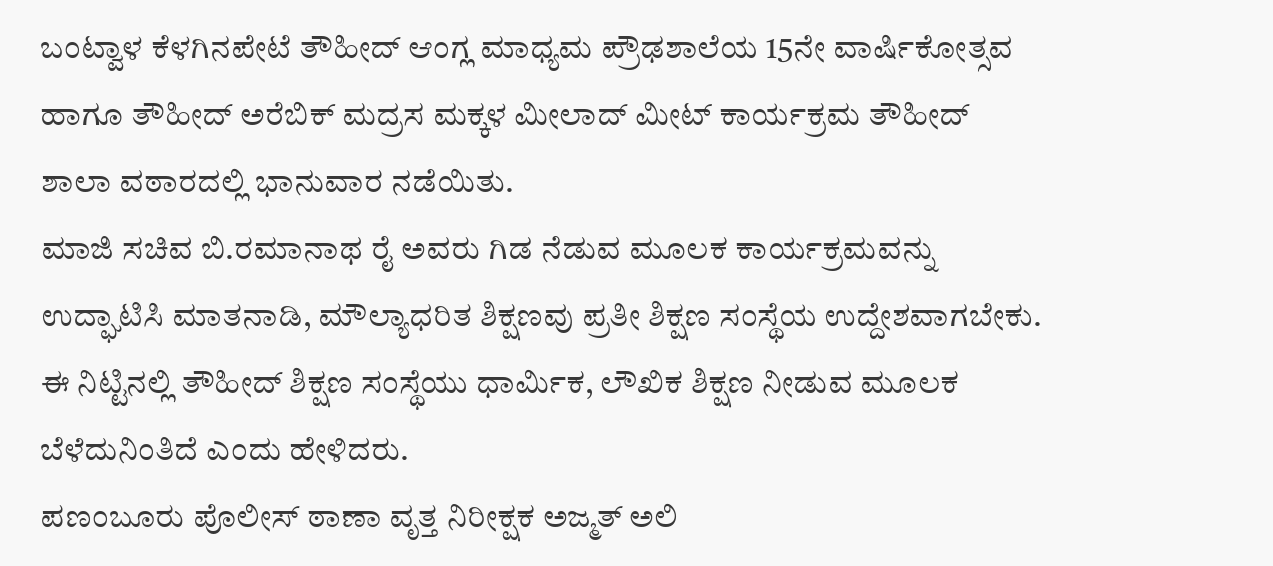ಬಂಟ್ವಾಳ ಕೆಳಗಿನಪೇಟೆ ತೌಹೀದ್ ಆಂಗ್ಲ ಮಾಧ್ಯಮ ಪ್ರೌಢಶಾಲೆಯ 15ನೇ ವಾರ್ಷಿಕೋತ್ಸವ ಹಾಗೂ ತೌಹೀದ್ ಅರೆಬಿಕ್ ಮದ್ರಸ ಮಕ್ಕಳ ಮೀಲಾದ್ ಮೀಟ್ ಕಾರ್ಯಕ್ರಮ ತೌಹೀದ್ ಶಾಲಾ ವಠಾರದಲ್ಲಿ ಭಾನುವಾರ ನಡೆಯಿತು.
ಮಾಜಿ ಸಚಿವ ಬಿ.ರಮಾನಾಥ ರೈ ಅವರು ಗಿಡ ನೆಡುವ ಮೂಲಕ ಕಾರ್ಯಕ್ರಮವನ್ನು ಉದ್ಘಾಟಿಸಿ ಮಾತನಾಡಿ, ಮೌಲ್ಯಾಧರಿತ ಶಿಕ್ಷಣವು ಪ್ರತೀ ಶಿಕ್ಷಣ ಸಂಸ್ಥೆಯ ಉದ್ದೇಶವಾಗಬೇಕು. ಈ ನಿಟ್ಟಿನಲ್ಲಿ ತೌಹೀದ್ ಶಿಕ್ಷಣ ಸಂಸ್ಥೆಯು ಧಾರ್ಮಿಕ, ಲೌಖಿಕ ಶಿಕ್ಷಣ ನೀಡುವ ಮೂಲಕ ಬೆಳೆದುನಿಂತಿದೆ ಎಂದು ಹೇಳಿದರು.
ಪಣಂಬೂರು ಪೊಲೀಸ್ ಠಾಣಾ ವೃತ್ತ ನಿರೀಕ್ಷಕ ಅಜ್ಮತ್ ಅಲಿ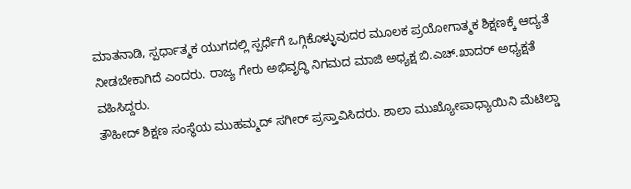ಮಾತನಾಡಿ, ಸ್ಪರ್ಧಾತ್ಮಕ ಯುಗದಲ್ಲಿ ಸ್ಪರ್ಧೆಗೆ ಒಗ್ಗಿಕೊಳ್ಳುವುದರ ಮೂಲಕ ಪ್ರಯೋಗಾತ್ಮಕ ಶಿಕ್ಷಣಕ್ಕೆ ಆದ್ಯತೆ ನೀಡಬೇಕಾಗಿದೆ ಎಂದರು. ರಾಜ್ಯ ಗೇರು ಅಭಿವೃದ್ಧಿ ನಿಗಮದ ಮಾಜಿ ಅಧ್ಯಕ್ಷ ಬಿ.ಎಚ್.ಖಾದರ್ ಅಧ್ಯಕ್ಷತೆ ವಹಿಸಿದ್ದರು.
ತೌಹೀದ್ ಶಿಕ್ಷಣ ಸಂಸ್ಥೆಯ ಮುಹಮ್ಮದ್ ಸಗೀರ್ ಪ್ರಸ್ತಾವಿಸಿದರು. ಶಾಲಾ ಮುಖ್ಯೋಪಾಧ್ಯಾಯಿನಿ ಮೆಟಿಲ್ಡಾ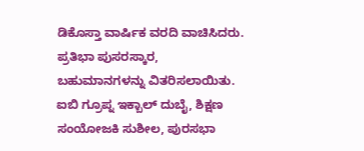ಡಿಕೊಸ್ತಾ ವಾರ್ಷಿಕ ವರದಿ ವಾಚಿಸಿದರು. ಪ್ರತಿಭಾ ಪುಸರಸ್ಕಾರ, ಬಹುಮಾನಗಳನ್ನು ವಿತರಿಸಲಾಯಿತು. ಐಬಿ ಗ್ರೂಪ್ನ ಇಕ್ಬಾಲ್ ದುಬೈ, ಶಿಕ್ಷಣ ಸಂಯೋಜಕಿ ಸುಶೀಲ, ಪುರಸಭಾ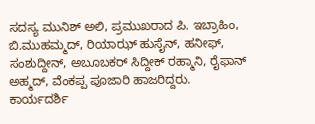ಸದಸ್ಯ ಮುನಿಶ್ ಅಲಿ, ಪ್ರಮುಖರಾದ ಪಿ. ಇಬ್ರಾಹಿಂ, ಬಿ.ಮುಹಮ್ಮದ್, ರಿಯಾಝ್ ಹುಸೈನ್, ಹನೀಫ್, ಸಂಶುದ್ದೀನ್, ಅಬೂಬಕರ್ ಸಿದ್ದೀಕ್ ರಹ್ಮಾನಿ, ರೈಫಾನ್ ಅಹ್ಮದ್, ವೆಂಕಪ್ಪ ಪೂಜಾರಿ ಹಾಜರಿದ್ದರು. ಕಾರ್ಯದರ್ಶಿ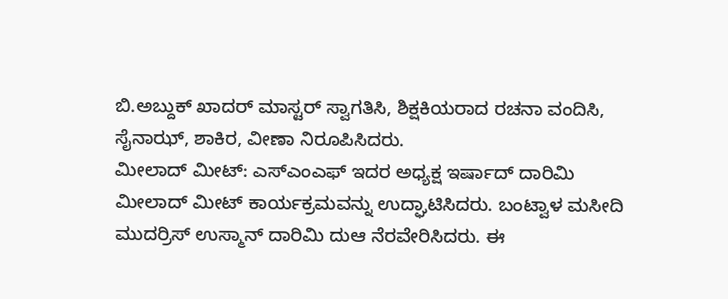ಬಿ.ಅಬ್ದುಕ್ ಖಾದರ್ ಮಾಸ್ಟರ್ ಸ್ವಾಗತಿಸಿ, ಶಿಕ್ಷಕಿಯರಾದ ರಚನಾ ವಂದಿಸಿ, ಸೈನಾಝ್, ಶಾಕಿರ, ವೀಣಾ ನಿರೂಪಿಸಿದರು.
ಮೀಲಾದ್ ಮೀಟ್: ಎಸ್ಎಂಎಫ್ ಇದರ ಅಧ್ಯಕ್ಷ ಇರ್ಷಾದ್ ದಾರಿಮಿ ಮೀಲಾದ್ ಮೀಟ್ ಕಾರ್ಯಕ್ರಮವನ್ನು ಉದ್ಘಾಟಿಸಿದರು. ಬಂಟ್ವಾಳ ಮಸೀದಿ ಮುದರ್ರಿಸ್ ಉಸ್ಮಾನ್ ದಾರಿಮಿ ದುಆ ನೆರವೇರಿಸಿದರು. ಈ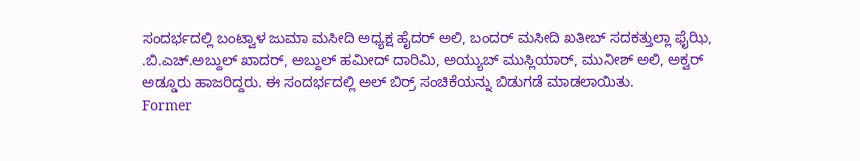ಸಂದರ್ಭದಲ್ಲಿ ಬಂಟ್ವಾಳ ಜುಮಾ ಮಸೀದಿ ಅಧ್ಯಕ್ಷ ಹೈದರ್ ಅಲಿ, ಬಂದರ್ ಮಸೀದಿ ಖತೀಬ್ ಸದಕತ್ತುಲ್ಲಾ ಫೈಝಿ, .ಬಿ.ಎಚ್.ಅಬ್ದುಲ್ ಖಾದರ್, ಅಬ್ದುಲ್ ಹಮೀದ್ ದಾರಿಮಿ, ಅಯ್ಯುಬ್ ಮುಸ್ಲಿಯಾರ್, ಮುನೀಶ್ ಅಲಿ, ಅಕ್ವರ್ ಅಡ್ಡೂರು ಹಾಜರಿದ್ದರು. ಈ ಸಂದರ್ಭದಲ್ಲಿ ಅಲ್ ಬಿರ್ರ್ ಸಂಚಿಕೆಯನ್ನು ಬಿಡುಗಡೆ ಮಾಡಲಾಯಿತು.
Former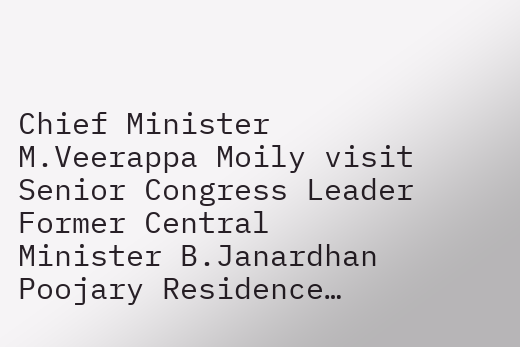Chief Minister M.Veerappa Moily visit Senior Congress Leader Former Central Minister B.Janardhan Poojary Residence…